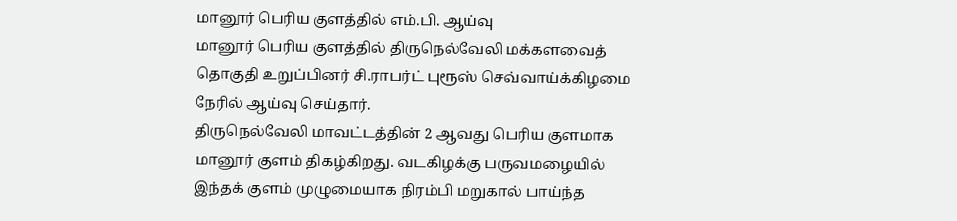மானூர் பெரிய குளத்தில் எம்.பி. ஆய்வு
மானூர் பெரிய குளத்தில் திருநெல்வேலி மக்களவைத் தொகுதி உறுப்பினர் சி.ராபர்ட் புரூஸ் செவ்வாய்க்கிழமை நேரில் ஆய்வு செய்தார்.
திருநெல்வேலி மாவட்டத்தின் 2 ஆவது பெரிய குளமாக மானூர் குளம் திகழ்கிறது. வடகிழக்கு பருவமழையில் இந்தக் குளம் முழுமையாக நிரம்பி மறுகால் பாய்ந்த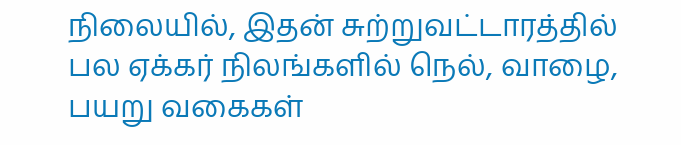நிலையில், இதன் சுற்றுவட்டாரத்தில் பல ஏக்கர் நிலங்களில் நெல், வாழை, பயறு வகைகள்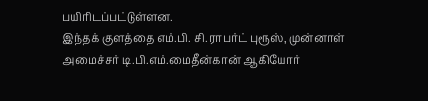பயிரிடப்பட்டுள்ளன.
இந்தக் குளத்தை எம்.பி. சி.ராபர்ட் புரூஸ், முன்னாள் அமைச்சர் டி.பி.எம்.மைதீன்கான் ஆகியோர்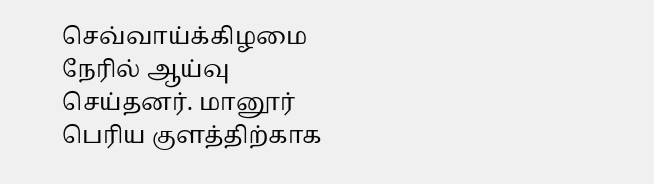செவ்வாய்க்கிழமை நேரில் ஆய்வு செய்தனர். மானூர் பெரிய குளத்திற்காக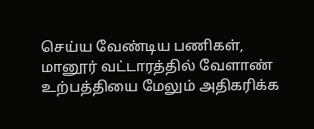செய்ய வேண்டிய பணிகள், மானூர் வட்டாரத்தில் வேளாண் உற்பத்தியை மேலும் அதிகரிக்க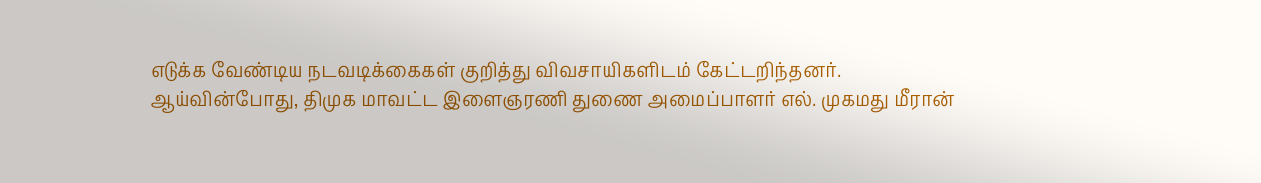எடுக்க வேண்டிய நடவடிக்கைகள் குறித்து விவசாயிகளிடம் கேட்டறிந்தனர்.
ஆய்வின்போது, திமுக மாவட்ட இளைஞரணி துணை அமைப்பாளர் எல். முகமது மீரான்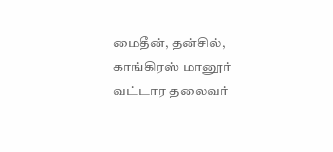மைதீன், தன்சில், காங்கிரஸ் மானூர் வட்டார தலைவர்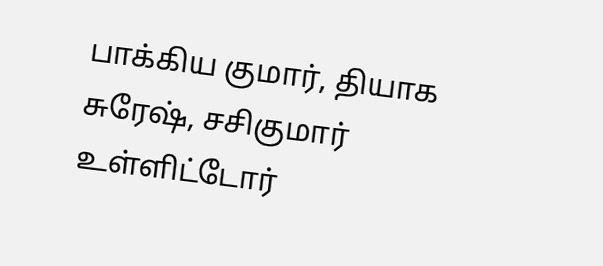பாக்கிய குமார், தியாக சுரேஷ், சசிகுமார் உள்ளிட்டோர்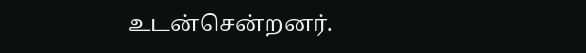உடன்சென்றனர்.